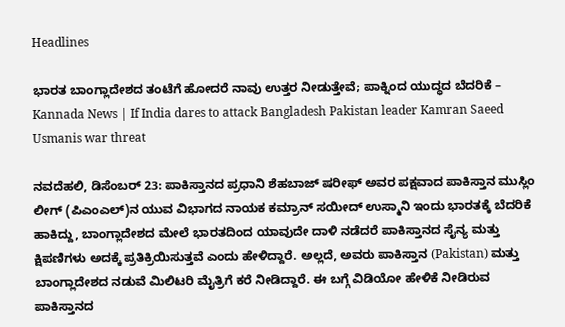Headlines

ಭಾರತ ಬಾಂಗ್ಲಾದೇಶದ ತಂಟೆಗೆ ಹೋದರೆ ನಾವು ಉತ್ತರ ನೀಡುತ್ತೇವೆ; ಪಾಕ್ನಿಂದ ಯುದ್ಧದ ಬೆದರಿಕೆ – Kannada News | If India dares to attack Bangladesh Pakistan leader Kamran Saeed Usmanis war threat

ನವದೆಹಲಿ, ಡಿಸೆಂಬರ್ 23: ಪಾಕಿಸ್ತಾನದ ಪ್ರಧಾನಿ ಶೆಹಬಾಜ್ ಷರೀಫ್ ಅವರ ಪಕ್ಷವಾದ ಪಾಕಿಸ್ತಾನ ಮುಸ್ಲಿಂ ಲೀಗ್ (ಪಿಎಂಎಲ್)ನ ಯುವ ವಿಭಾಗದ ನಾಯಕ ಕಮ್ರಾನ್ ಸಯೀದ್ ಉಸ್ಮಾನಿ ಇಂದು ಭಾರತಕ್ಕೆ ಬೆದರಿಕೆ ಹಾಕಿದ್ದು, ಬಾಂಗ್ಲಾದೇಶದ ಮೇಲೆ ಭಾರತದಿಂದ ಯಾವುದೇ ದಾಳಿ ನಡೆದರೆ ಪಾಕಿಸ್ತಾನದ ಸೈನ್ಯ ಮತ್ತು ಕ್ಷಿಪಣಿಗಳು ಅದಕ್ಕೆ ಪ್ರತಿಕ್ರಿಯಿಸುತ್ತವೆ ಎಂದು ಹೇಳಿದ್ದಾರೆ. ಅಲ್ಲದೆ, ಅವರು ಪಾಕಿಸ್ತಾನ (Pakistan) ಮತ್ತು ಬಾಂಗ್ಲಾದೇಶದ ನಡುವೆ ಮಿಲಿಟರಿ ಮೈತ್ರಿಗೆ ಕರೆ ನೀಡಿದ್ದಾರೆ. ಈ ಬಗ್ಗೆ ವಿಡಿಯೋ ಹೇಳಿಕೆ ನೀಡಿರುವ ಪಾಕಿಸ್ತಾನದ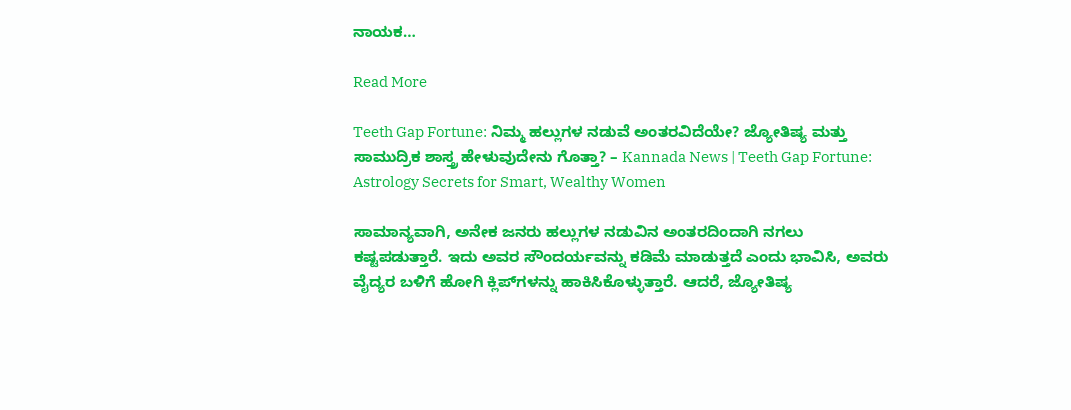ನಾಯಕ…

Read More

Teeth Gap Fortune: ನಿಮ್ಮ ಹಲ್ಲುಗಳ ನಡುವೆ ಅಂತರವಿದೆಯೇ? ಜ್ಯೋತಿಷ್ಯ ಮತ್ತು ಸಾಮುದ್ರಿಕ ಶಾಸ್ತ್ರ ಹೇಳುವುದೇನು ಗೊತ್ತಾ? – Kannada News | Teeth Gap Fortune: Astrology Secrets for Smart, Wealthy Women

ಸಾಮಾನ್ಯವಾಗಿ, ಅನೇಕ ಜನರು ಹಲ್ಲುಗಳ ನಡುವಿನ ಅಂತರದಿಂದಾಗಿ ನಗಲು ಕಷ್ಟಪಡುತ್ತಾರೆ. ಇದು ಅವರ ಸೌಂದರ್ಯವನ್ನು ಕಡಿಮೆ ಮಾಡುತ್ತದೆ ಎಂದು ಭಾವಿಸಿ, ಅವರು ವೈದ್ಯರ ಬಳಿಗೆ ಹೋಗಿ ಕ್ಲಿಪ್‌ಗಳನ್ನು ಹಾಕಿಸಿಕೊಳ್ಳುತ್ತಾರೆ. ಆದರೆ, ಜ್ಯೋತಿಷ್ಯ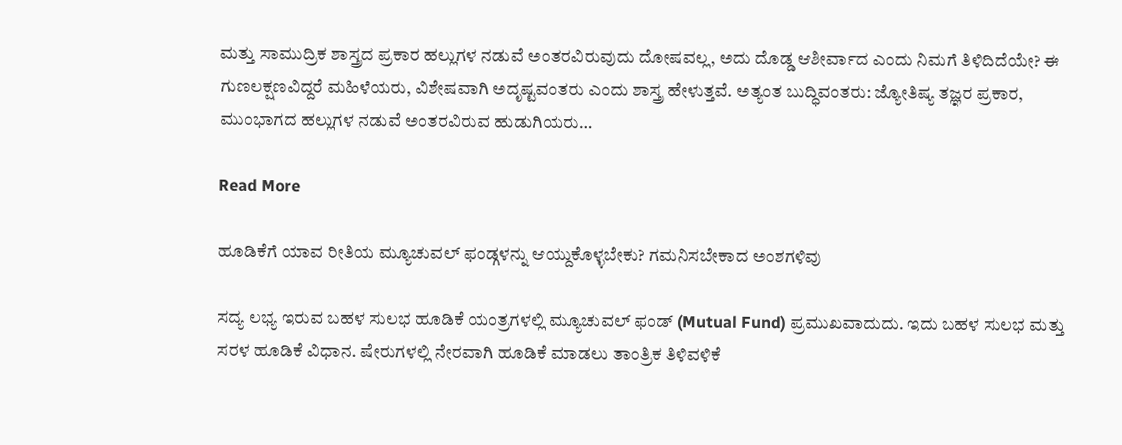ಮತ್ತು ಸಾಮುದ್ರಿಕ ಶಾಸ್ತ್ರದ ಪ್ರಕಾರ ಹಲ್ಲುಗಳ ನಡುವೆ ಅಂತರವಿರುವುದು ದೋಷವಲ್ಲ, ಅದು ದೊಡ್ಡ ಆಶೀರ್ವಾದ ಎಂದು ನಿಮಗೆ ತಿಳಿದಿದೆಯೇ? ಈ ಗುಣಲಕ್ಷಣವಿದ್ದರೆ ಮಹಿಳೆಯರು, ವಿಶೇಷವಾಗಿ ಅದೃಷ್ಟವಂತರು ಎಂದು ಶಾಸ್ತ್ರ ಹೇಳುತ್ತವೆ. ಅತ್ಯಂತ ಬುದ್ಧಿವಂತರು: ಜ್ಯೋತಿಷ್ಯ ತಜ್ಞರ ಪ್ರಕಾರ, ಮುಂಭಾಗದ ಹಲ್ಲುಗಳ ನಡುವೆ ಅಂತರವಿರುವ ಹುಡುಗಿಯರು…

Read More

ಹೂಡಿಕೆಗೆ ಯಾವ ರೀತಿಯ ಮ್ಯೂಚುವಲ್ ಫಂಡ್ಗಳನ್ನು ಆಯ್ದುಕೊಳ್ಳಬೇಕು? ಗಮನಿಸಬೇಕಾದ ಅಂಶಗಳಿವು

ಸದ್ಯ ಲಭ್ಯ ಇರುವ ಬಹಳ ಸುಲಭ ಹೂಡಿಕೆ ಯಂತ್ರಗಳಲ್ಲಿ ಮ್ಯೂಚುವಲ್ ಫಂಡ್ (Mutual Fund) ಪ್ರಮುಖವಾದುದು. ಇದು ಬಹಳ ಸುಲಭ ಮತ್ತು ಸರಳ ಹೂಡಿಕೆ ವಿಧಾನ. ಷೇರುಗಳಲ್ಲಿ ನೇರವಾಗಿ ಹೂಡಿಕೆ ಮಾಡಲು ತಾಂತ್ರಿಕ ತಿಳಿವಳಿಕೆ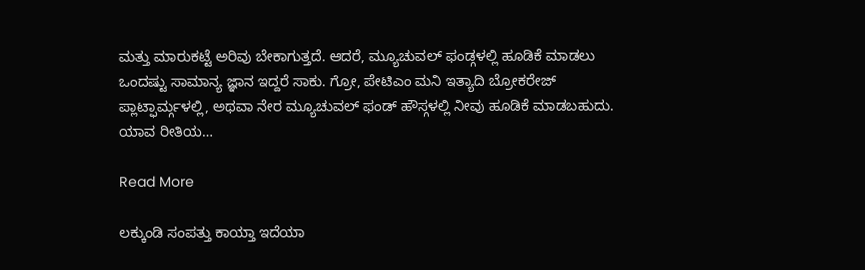ಮತ್ತು ಮಾರುಕಟ್ಟೆ ಅರಿವು ಬೇಕಾಗುತ್ತದೆ. ಆದರೆ, ಮ್ಯೂಚುವಲ್ ಫಂಡ್ಗಳಲ್ಲಿ ಹೂಡಿಕೆ ಮಾಡಲು ಒಂದಷ್ಟು ಸಾಮಾನ್ಯ ಜ್ಞಾನ ಇದ್ದರೆ ಸಾಕು. ಗ್ರೋ, ಪೇಟಿಎಂ ಮನಿ ಇತ್ಯಾದಿ ಬ್ರೋಕರೇಜ್ ಪ್ಲಾಟ್ಫಾರ್ಮ್ಗಳಲ್ಲಿ, ಅಥವಾ ನೇರ ಮ್ಯೂಚುವಲ್ ಫಂಡ್ ಹೌಸ್ಗಳಲ್ಲಿ ನೀವು ಹೂಡಿಕೆ ಮಾಡಬಹುದು. ಯಾವ ರೀತಿಯ…

Read More

ಲಕ್ಕುಂಡಿ ಸಂಪತ್ತು ಕಾಯ್ತಾ ಇದೆಯಾ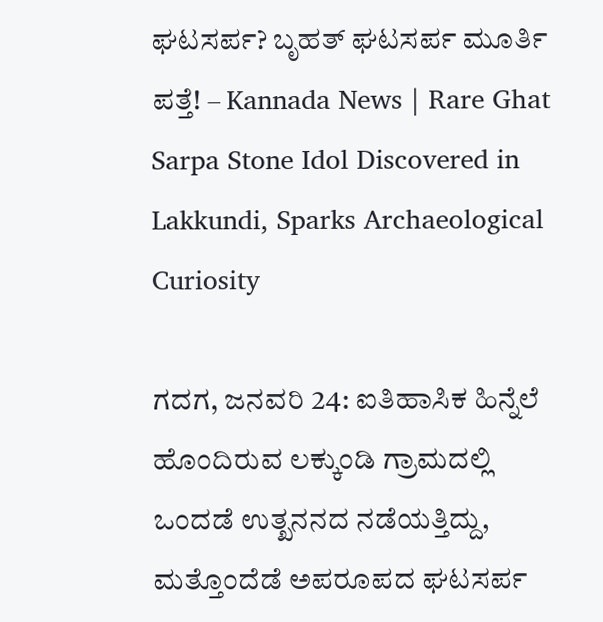ಘಟಸರ್ಪ? ಬೃಹತ್ ಘಟಸರ್ಪ ಮೂರ್ತಿ ಪತ್ತೆ! – Kannada News | Rare Ghat Sarpa Stone Idol Discovered in Lakkundi, Sparks Archaeological Curiosity

ಗದಗ, ಜನವರಿ 24: ಐತಿಹಾಸಿಕ ಹಿನ್ನೆಲೆ ಹೊಂದಿರುವ ಲಕ್ಕುಂಡಿ ಗ್ರಾಮದಲ್ಲಿ ಒಂದಡೆ ಉತ್ಖನನದ ನಡೆಯತ್ತಿದ್ದು, ಮತ್ತೊಂದೆಡೆ ಅಪರೂಪದ ಘಟಸರ್ಪ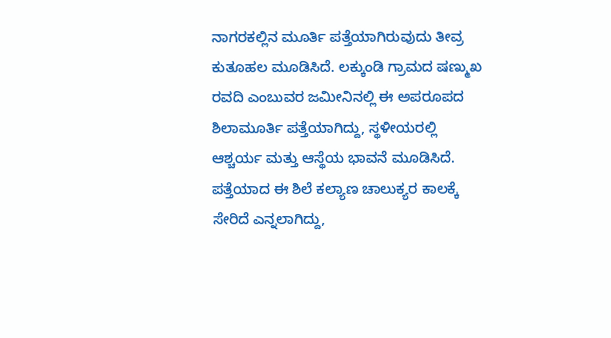ನಾಗರಕಲ್ಲಿನ ಮೂರ್ತಿ ಪತ್ತೆಯಾಗಿರುವುದು ತೀವ್ರ ಕುತೂಹಲ ಮೂಡಿಸಿದೆ. ಲಕ್ಕುಂಡಿ ಗ್ರಾಮದ ಷಣ್ಮುಖ ರವದಿ ಎಂಬುವರ ಜಮೀನಿನಲ್ಲಿ ಈ ಅಪರೂಪದ ಶಿಲಾಮೂರ್ತಿ ಪತ್ತೆಯಾಗಿದ್ದು, ಸ್ಥಳೀಯರಲ್ಲಿ ಆಶ್ಚರ್ಯ ಮತ್ತು ಆಸ್ಥೆಯ ಭಾವನೆ ಮೂಡಿಸಿದೆ. ಪತ್ತೆಯಾದ ಈ ಶಿಲೆ ಕಲ್ಯಾಣ ಚಾಲುಕ್ಯರ ಕಾಲಕ್ಕೆ ಸೇರಿದೆ ಎನ್ನಲಾಗಿದ್ದು,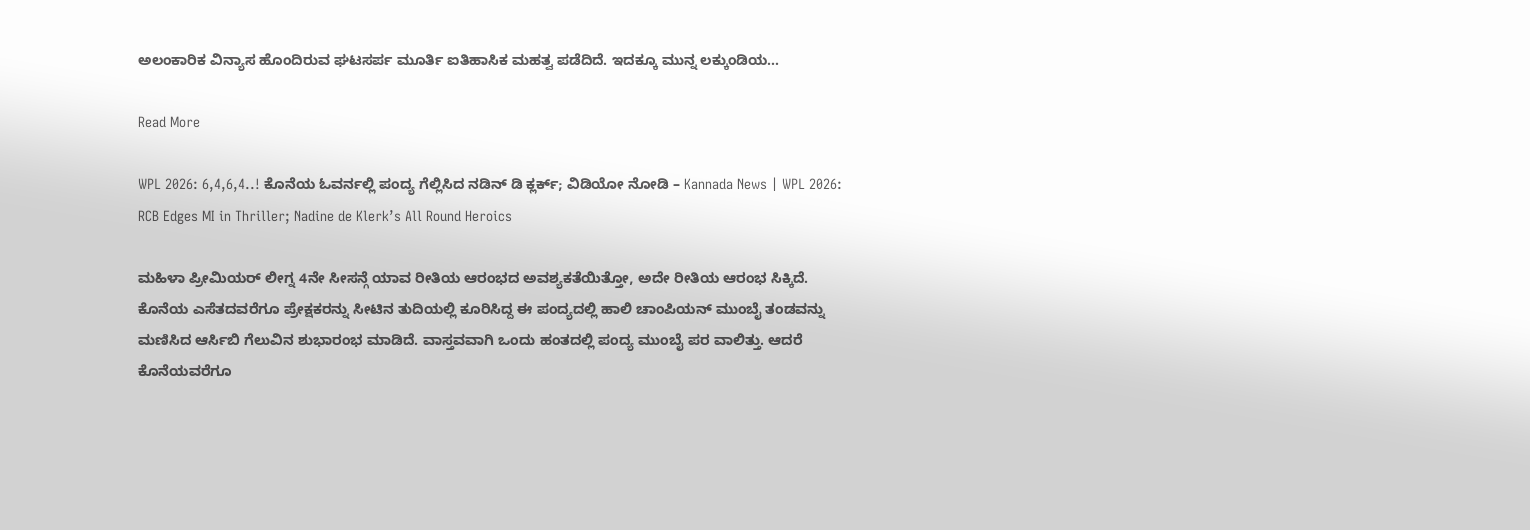ಅಲಂಕಾರಿಕ ವಿನ್ಯಾಸ ಹೊಂದಿರುವ ಘಟಸರ್ಪ ಮೂರ್ತಿ ಐತಿಹಾಸಿಕ ಮಹತ್ವ ಪಡೆದಿದೆ. ಇದಕ್ಕೂ ಮುನ್ನ ಲಕ್ಕುಂಡಿಯ…

Read More

WPL 2026: 6,4,6,4..! ಕೊನೆಯ ಓವರ್ನಲ್ಲಿ ಪಂದ್ಯ ಗೆಲ್ಲಿಸಿದ ನಡಿನ್ ಡಿ ಕ್ಲರ್ಕ್; ವಿಡಿಯೋ ನೋಡಿ – Kannada News | WPL 2026: RCB Edges MI in Thriller; Nadine de Klerk’s All Round Heroics

ಮಹಿಳಾ ಪ್ರೀಮಿಯರ್ ಲೀಗ್ನ 4ನೇ ಸೀಸನ್ಗೆ ಯಾವ ರೀತಿಯ ಆರಂಭದ ಅವಶ್ಯಕತೆಯಿತ್ತೋ, ಅದೇ ರೀತಿಯ ಆರಂಭ ಸಿಕ್ಕಿದೆ. ಕೊನೆಯ ಎಸೆತದವರೆಗೂ ಪ್ರೇಕ್ಷಕರನ್ನು ಸೀಟಿನ ತುದಿಯಲ್ಲಿ ಕೂರಿಸಿದ್ದ ಈ ಪಂದ್ಯದಲ್ಲಿ ಹಾಲಿ ಚಾಂಪಿಯನ್ ಮುಂಬೈ ತಂಡವನ್ನು ಮಣಿಸಿದ ಆರ್ಸಿಬಿ ಗೆಲುವಿನ ಶುಭಾರಂಭ ಮಾಡಿದೆ. ವಾಸ್ತವವಾಗಿ ಒಂದು ಹಂತದಲ್ಲಿ ಪಂದ್ಯ ಮುಂಬೈ ಪರ ವಾಲಿತ್ತು. ಆದರೆ ಕೊನೆಯವರೆಗೂ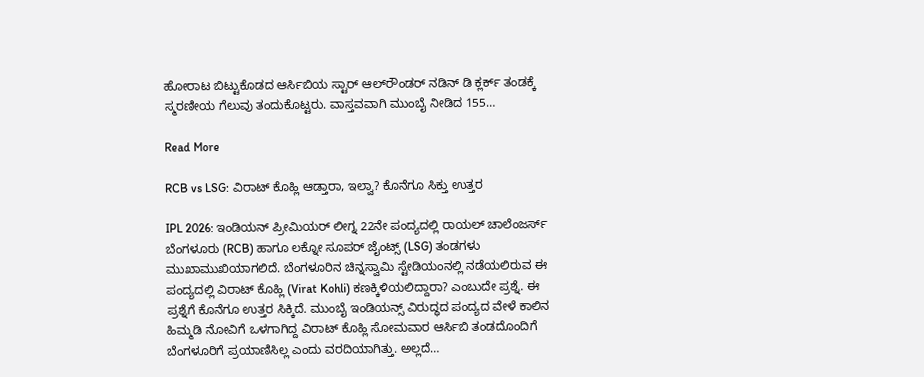ಹೋರಾಟ ಬಿಟ್ಟುಕೊಡದ ಆರ್ಸಿಬಿಯ ಸ್ಟಾರ್ ಆಲ್‌ರೌಂಡರ್ ನಡಿನ್ ಡಿ ಕ್ಲರ್ಕ್ ತಂಡಕ್ಕೆ ಸ್ಮರಣೀಯ ಗೆಲುವು ತಂದುಕೊಟ್ಟರು. ವಾಸ್ತವವಾಗಿ ಮುಂಬೈ ನೀಡಿದ 155…

Read More

RCB vs LSG: ವಿರಾಟ್ ಕೊಹ್ಲಿ ಆಡ್ತಾರಾ, ಇಲ್ವಾ? ಕೊನೆಗೂ ಸಿಕ್ತು ಉತ್ತರ

IPL 2026: ಇಂಡಿಯನ್ ಪ್ರೀಮಿಯರ್ ಲೀಗ್ನ 22ನೇ ಪಂದ್ಯದಲ್ಲಿ ರಾಯಲ್ ಚಾಲೆಂಜರ್ಸ್ ಬೆಂಗಳೂರು (RCB) ಹಾಗೂ ಲಕ್ನೋ ಸೂಪರ್ ಜೈಂಟ್ಸ್ (LSG) ತಂಡಗಳು ಮುಖಾಮುಖಿಯಾಗಲಿದೆ. ಬೆಂಗಳೂರಿನ ಚಿನ್ನಸ್ವಾಮಿ ಸ್ಟೇಡಿಯಂನಲ್ಲಿ ನಡೆಯಲಿರುವ ಈ ಪಂದ್ಯದಲ್ಲಿ ವಿರಾಟ್ ಕೊಹ್ಲಿ (Virat Kohli) ಕಣಕ್ಕಿಳಿಯಲಿದ್ದಾರಾ? ಎಂಬುದೇ ಪ್ರಶ್ನೆ. ಈ ಪ್ರಶ್ನೆಗೆ ಕೊನೆಗೂ ಉತ್ತರ ಸಿಕ್ಕಿದೆ. ಮುಂಬೈ ಇಂಡಿಯನ್ಸ್ ವಿರುದ್ಧದ ಪಂದ್ಯದ ವೇಳೆ ಕಾಲಿನ ಹಿಮ್ಮಡಿ ನೋವಿಗೆ ಒಳಗಾಗಿದ್ದ ವಿರಾಟ್ ಕೊಹ್ಲಿ ಸೋಮವಾರ ಆರ್ಸಿಬಿ ತಂಡದೊಂದಿಗೆ ಬೆಂಗಳೂರಿಗೆ ಪ್ರಯಾಣಿಸಿಲ್ಲ ಎಂದು ವರದಿಯಾಗಿತ್ತು. ಅಲ್ಲದೆ…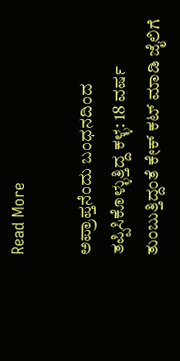Read More

ಅಪ್ರಾಪ್ತನೆಂದು ಬಂಧನದಿಂದ ತಪ್ಪಿಸಿಕೊಳ್ಳುತ್ತಿದ್ದ ಕಳ್ಳ: 18 ವರ್ಷ ತುಂಬುತ್ತಿದ್ದಂತೆ ಕೇಕ್ ಕಟ್ ಮಾಡಿ ಜೈಲಿಗೆ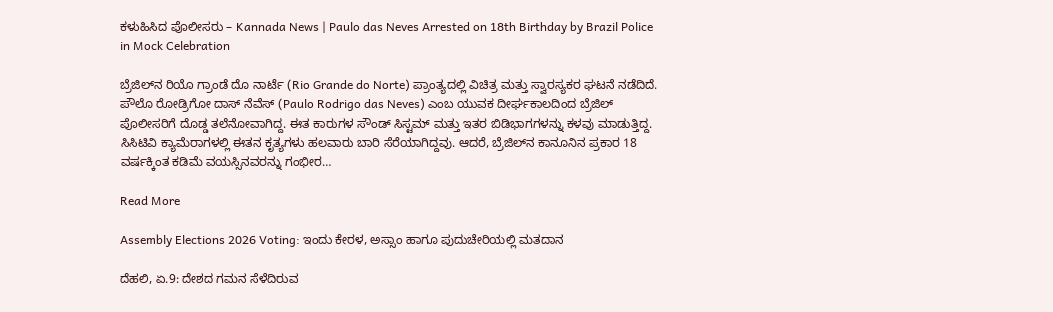ಕಳುಹಿಸಿದ ಪೊಲೀಸರು – Kannada News | Paulo das Neves Arrested on 18th Birthday by Brazil Police in Mock Celebration

ಬ್ರೆಜಿಲ್‌ನ ರಿಯೊ ಗ್ರಾಂಡೆ ದೊ ನಾರ್ಟೆ (Rio Grande do Norte) ಪ್ರಾಂತ್ಯದಲ್ಲಿ ವಿಚಿತ್ರ ಮತ್ತು ಸ್ವಾರಸ್ಯಕರ ಘಟನೆ ನಡೆದಿದೆ. ಪೌಲೊ ರೋಡ್ರಿಗೋ ದಾಸ್ ನೆವೆಸ್ (Paulo Rodrigo das Neves) ಎಂಬ ಯುವಕ ದೀರ್ಘಕಾಲದಿಂದ ಬ್ರೆಜಿಲ್ ಪೊಲೀಸರಿಗೆ ದೊಡ್ಡ ತಲೆನೋವಾಗಿದ್ದ. ಈತ ಕಾರುಗಳ ಸೌಂಡ್ ಸಿಸ್ಟಮ್ ಮತ್ತು ಇತರ ಬಿಡಿಭಾಗಗಳನ್ನು ಕಳವು ಮಾಡುತ್ತಿದ್ದ. ಸಿಸಿಟಿವಿ ಕ್ಯಾಮೆರಾಗಳಲ್ಲಿ ಈತನ ಕೃತ್ಯಗಳು ಹಲವಾರು ಬಾರಿ ಸೆರೆಯಾಗಿದ್ದವು. ಆದರೆ, ಬ್ರೆಜಿಲ್‌ನ ಕಾನೂನಿನ ಪ್ರಕಾರ 18 ವರ್ಷಕ್ಕಿಂತ ಕಡಿಮೆ ವಯಸ್ಸಿನವರನ್ನು ಗಂಭೀರ…

Read More

Assembly Elections 2026 Voting: ಇಂದು ಕೇರಳ, ಅಸ್ಸಾಂ ಹಾಗೂ ಪುದುಚೇರಿಯಲ್ಲಿ ಮತದಾನ

ದೆಹಲಿ, ಏ.9: ದೇಶದ ಗಮನ ಸೆಳೆದಿರುವ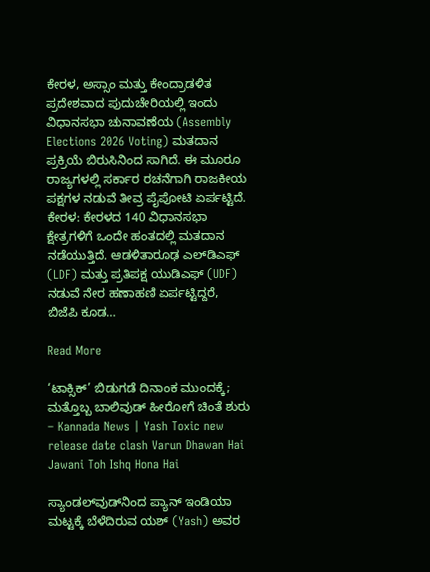ಕೇರಳ, ಅಸ್ಸಾಂ ಮತ್ತು ಕೇಂದ್ರಾಡಳಿತ ಪ್ರದೇಶವಾದ ಪುದುಚೇರಿಯಲ್ಲಿ ಇಂದು ವಿಧಾನಸಭಾ ಚುನಾವಣೆಯ (Assembly Elections 2026 Voting) ಮತದಾನ ಪ್ರಕ್ರಿಯೆ ಬಿರುಸಿನಿಂದ ಸಾಗಿದೆ. ಈ ಮೂರೂ ರಾಜ್ಯಗಳಲ್ಲಿ ಸರ್ಕಾರ ರಚನೆಗಾಗಿ ರಾಜಕೀಯ ಪಕ್ಷಗಳ ನಡುವೆ ತೀವ್ರ ಪೈಪೋಟಿ ಏರ್ಪಟ್ಟಿದೆ. ಕೇರಳ: ಕೇರಳದ 140 ವಿಧಾನಸಭಾ ಕ್ಷೇತ್ರಗಳಿಗೆ ಒಂದೇ ಹಂತದಲ್ಲಿ ಮತದಾನ ನಡೆಯುತ್ತಿದೆ. ಆಡಳಿತಾರೂಢ ಎಲ್‌ಡಿಎಫ್ (LDF) ಮತ್ತು ಪ್ರತಿಪಕ್ಷ ಯುಡಿಎಫ್ (UDF) ನಡುವೆ ನೇರ ಹಣಾಹಣಿ ಏರ್ಪಟ್ಟಿದ್ದರೆ, ಬಿಜೆಪಿ ಕೂಡ…

Read More

‘ಟಾಕ್ಸಿಕ್’ ಬಿಡುಗಡೆ ದಿನಾಂಕ ಮುಂದಕ್ಕೆ; ಮತ್ತೊಬ್ಬ ಬಾಲಿವುಡ್ ಹೀರೋಗೆ ಚಿಂತೆ ಶುರು – Kannada News | Yash Toxic new release date clash Varun Dhawan Hai Jawani Toh Ishq Hona Hai

ಸ್ಯಾಂಡಲ್‌ವುಡ್‌ನಿಂದ ಪ್ಯಾನ್ ಇಂಡಿಯಾ ಮಟ್ಟಕ್ಕೆ ಬೆಳೆದಿರುವ ಯಶ್ (Yash) ಅವರ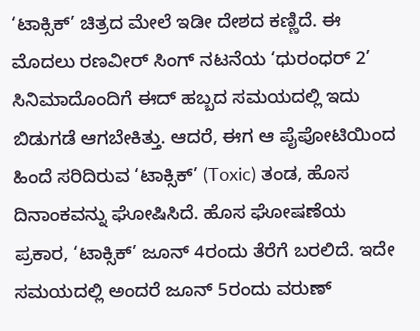‘ಟಾಕ್ಸಿಕ್’ ಚಿತ್ರದ ಮೇಲೆ ಇಡೀ ದೇಶದ ಕಣ್ಣಿದೆ. ಈ ಮೊದಲು ರಣವೀರ್ ಸಿಂಗ್ ನಟನೆಯ ‘ಧುರಂಧರ್ 2’ ಸಿನಿಮಾದೊಂದಿಗೆ ಈದ್ ಹಬ್ಬದ ಸಮಯದಲ್ಲಿ ಇದು ಬಿಡುಗಡೆ ಆಗಬೇಕಿತ್ತು. ಆದರೆ, ಈಗ ಆ ಪೈಪೋಟಿಯಿಂದ ಹಿಂದೆ ಸರಿದಿರುವ ‘ಟಾಕ್ಸಿಕ್’ (Toxic) ತಂಡ, ಹೊಸ ದಿನಾಂಕವನ್ನು ಘೋಷಿಸಿದೆ. ಹೊಸ ಘೋಷಣೆಯ ಪ್ರಕಾರ, ‘ಟಾಕ್ಸಿಕ್’ ಜೂನ್ 4ರಂದು ತೆರೆಗೆ ಬರಲಿದೆ. ಇದೇ ಸಮಯದಲ್ಲಿ ಅಂದರೆ ಜೂನ್ 5ರಂದು ವರುಣ್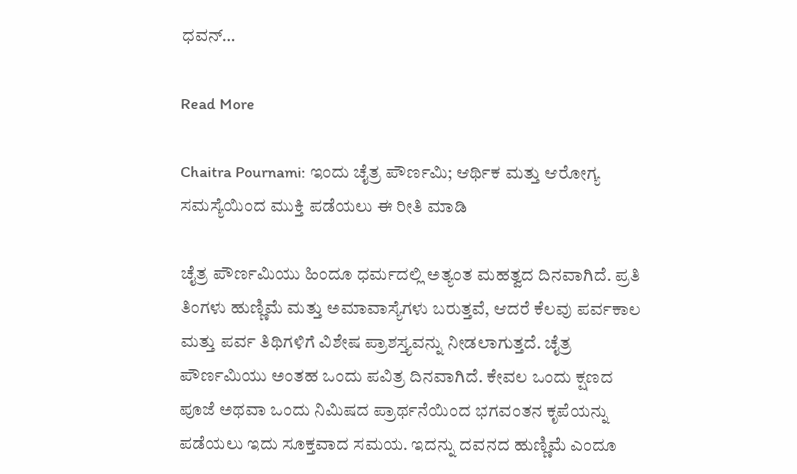ಧವನ್…

Read More

Chaitra Pournami: ಇಂದು ಚೈತ್ರ ಪೌರ್ಣಮಿ; ಆರ್ಥಿಕ ಮತ್ತು ಆರೋಗ್ಯ ಸಮಸ್ಯೆಯಿಂದ ಮುಕ್ತಿ ಪಡೆಯಲು ಈ ರೀತಿ ಮಾಡಿ

ಚೈತ್ರ ಪೌರ್ಣಮಿಯು ಹಿಂದೂ ಧರ್ಮದಲ್ಲಿ ಅತ್ಯಂತ ಮಹತ್ವದ ದಿನವಾಗಿದೆ. ಪ್ರತಿ ತಿಂಗಳು ಹುಣ್ಣಿಮೆ ಮತ್ತು ಅಮಾವಾಸ್ಯೆಗಳು ಬರುತ್ತವೆ, ಆದರೆ ಕೆಲವು ಪರ್ವಕಾಲ ಮತ್ತು ಪರ್ವ ತಿಥಿಗಳಿಗೆ ವಿಶೇಷ ಪ್ರಾಶಸ್ತ್ಯವನ್ನು ನೀಡಲಾಗುತ್ತದೆ. ಚೈತ್ರ ಪೌರ್ಣಮಿಯು ಅಂತಹ ಒಂದು ಪವಿತ್ರ ದಿನವಾಗಿದೆ. ಕೇವಲ ಒಂದು ಕ್ಷಣದ ಪೂಜೆ ಅಥವಾ ಒಂದು ನಿಮಿಷದ ಪ್ರಾರ್ಥನೆಯಿಂದ ಭಗವಂತನ ಕೃಪೆಯನ್ನು ಪಡೆಯಲು ಇದು ಸೂಕ್ತವಾದ ಸಮಯ. ಇದನ್ನು ದವನದ ಹುಣ್ಣಿಮೆ ಎಂದೂ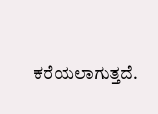ಕರೆಯಲಾಗುತ್ತದೆ.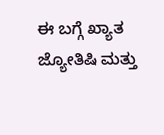ಈ ಬಗ್ಗೆ ಖ್ಯಾತ ಜ್ಯೋತಿಷಿ ಮತ್ತು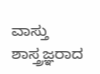ವಾಸ್ತು ಶಾಸ್ತ್ರಜ್ಞರಾದ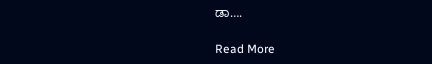ಡಾ….

Read More